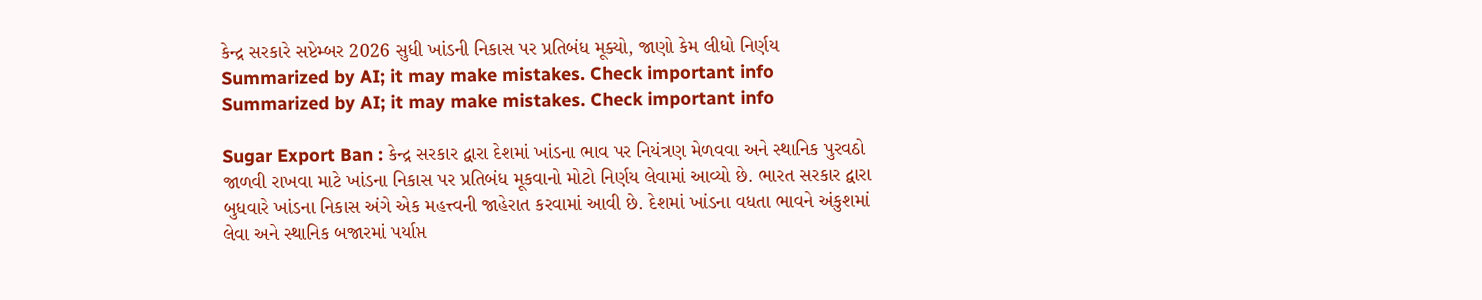કેન્દ્ર સરકારે સપ્ટેમ્બર 2026 સુધી ખાંડની નિકાસ પર પ્રતિબંધ મૂક્યો, જાણો કેમ લીધો નિર્ણય
Summarized by AI; it may make mistakes. Check important info
Summarized by AI; it may make mistakes. Check important info

Sugar Export Ban : કેન્દ્ર સરકાર દ્વારા દેશમાં ખાંડના ભાવ પર નિયંત્રણ મેળવવા અને સ્થાનિક પુરવઠો જાળવી રાખવા માટે ખાંડના નિકાસ પર પ્રતિબંધ મૂકવાનો મોટો નિર્ણય લેવામાં આવ્યો છે. ભારત સરકાર દ્વારા બુધવારે ખાંડના નિકાસ અંગે એક મહત્ત્વની જાહેરાત કરવામાં આવી છે. દેશમાં ખાંડના વધતા ભાવને અંકુશમાં લેવા અને સ્થાનિક બજારમાં પર્યાપ્ત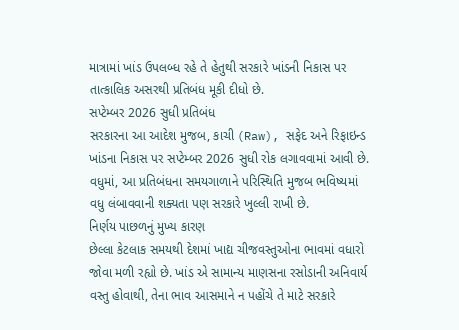માત્રામાં ખાંડ ઉપલબ્ધ રહે તે હેતુથી સરકારે ખાંડની નિકાસ પર તાત્કાલિક અસરથી પ્રતિબંધ મૂકી દીધો છે.
સપ્ટેમ્બર 2026 સુધી પ્રતિબંધ
સરકારના આ આદેશ મુજબ, કાચી (Raw), સફેદ અને રિફાઇન્ડ ખાંડના નિકાસ પર સપ્ટેમ્બર 2026 સુધી રોક લગાવવામાં આવી છે. વધુમાં, આ પ્રતિબંધના સમયગાળાને પરિસ્થિતિ મુજબ ભવિષ્યમાં વધુ લંબાવવાની શક્યતા પણ સરકારે ખુલ્લી રાખી છે.
નિર્ણય પાછળનું મુખ્ય કારણ
છેલ્લા કેટલાક સમયથી દેશમાં ખાદ્ય ચીજવસ્તુઓના ભાવમાં વધારો જોવા મળી રહ્યો છે. ખાંડ એ સામાન્ય માણસના રસોડાની અનિવાર્ય વસ્તુ હોવાથી, તેના ભાવ આસમાને ન પહોંચે તે માટે સરકારે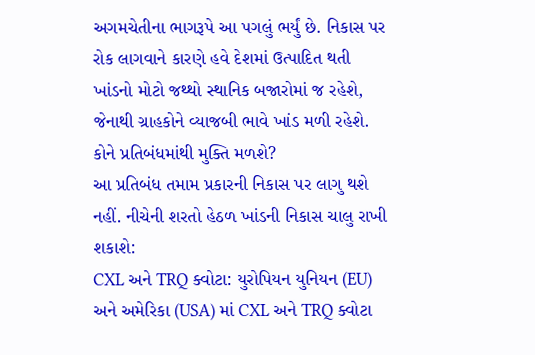અગમચેતીના ભાગરૂપે આ પગલું ભર્યું છે. નિકાસ પર રોક લાગવાને કારણે હવે દેશમાં ઉત્પાદિત થતી ખાંડનો મોટો જથ્થો સ્થાનિક બજારોમાં જ રહેશે, જેનાથી ગ્રાહકોને વ્યાજબી ભાવે ખાંડ મળી રહેશે.
કોને પ્રતિબંધમાંથી મુક્તિ મળશે?
આ પ્રતિબંધ તમામ પ્રકારની નિકાસ પર લાગુ થશે નહીં. નીચેની શરતો હેઠળ ખાંડની નિકાસ ચાલુ રાખી શકાશે:
CXL અને TRQ ક્વોટા: યુરોપિયન યુનિયન (EU) અને અમેરિકા (USA) માં CXL અને TRQ ક્વોટા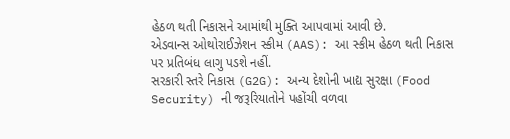હેઠળ થતી નિકાસને આમાંથી મુક્તિ આપવામાં આવી છે.
એડવાન્સ ઓથોરાઈઝેશન સ્કીમ (AAS): આ સ્કીમ હેઠળ થતી નિકાસ પર પ્રતિબંધ લાગુ પડશે નહીં.
સરકારી સ્તરે નિકાસ (G2G): અન્ય દેશોની ખાદ્ય સુરક્ષા (Food Security) ની જરૂરિયાતોને પહોંચી વળવા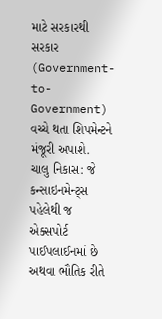માટે સરકારથી સરકાર (Government-to-Government) વચ્ચે થતા શિપમેન્ટને મંજૂરી અપાશે.
ચાલુ નિકાસ: જે કન્સાઇનમેન્ટ્સ પહેલેથી જ એક્સપોર્ટ પાઈપલાઈનમાં છે અથવા ભૌતિક રીતે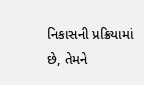નિકાસની પ્રક્રિયામાં છે, તેમને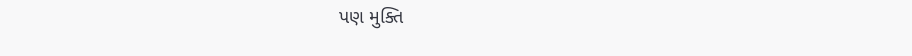પણ મુક્તિ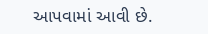આપવામાં આવી છે.